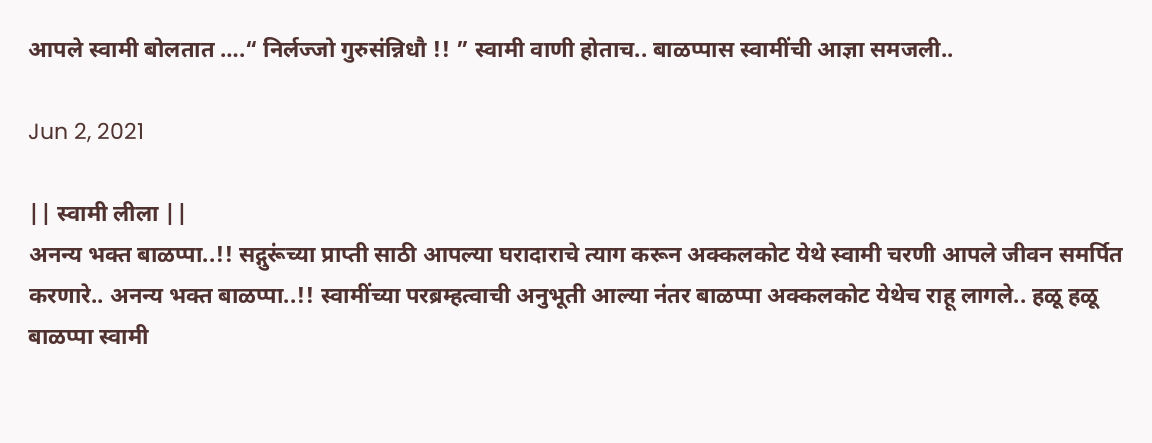आपले स्वामी बोलतात ….“ निर्लज्जो गुरुसंन्निधौ !! ” स्वामी वाणी होताच.. बाळप्पास स्वामींची आज्ञा समजली..

Jun 2, 2021

|| स्वामी लीला ||
अनन्य भक्त बाळप्पा..!! सद्गुरूंच्या प्राप्ती साठी आपल्या घरादाराचे त्याग करून अक्कलकोट येथे स्वामी चरणी आपले जीवन समर्पित करणारे.. अनन्य भक्त बाळप्पा..!! स्वामींच्या परब्रम्हत्वाची अनुभूती आल्या नंतर बाळप्पा अक्कलकोट येथेच राहू लागले.. हळू हळू बाळप्पा स्वामी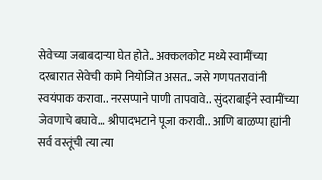सेवेच्या जबाबदाऱ्या घेत होते.. अक्कलकोट मध्ये स्वामींच्या दरबारात सेवेची कामे नियोजित असत.. जसे गणपतरावांनी स्वयंपाक करावा.. नरसप्पाने पाणी तापवावे.. सुंदराबाईने स्वामींच्या जेवणाचे बघावे… श्रीपादभटाने पूजा करावी.. आणि बाळप्पा ह्यांनी सर्व वस्तूंची त्या त्या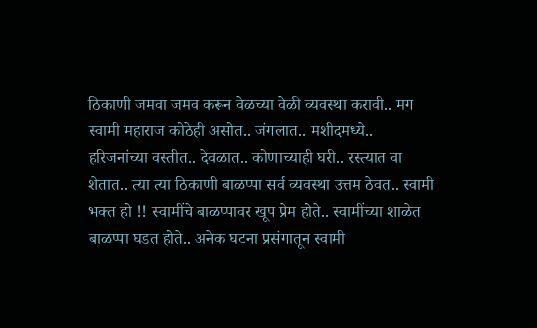ठिकाणी जमवा जमव करून वेळच्या वेळी व्यवस्था करावी.. मग स्वामी महाराज कोठेही असोत.. जंगलात.. मशीदमध्ये.. हरिजनांच्या वस्तीत.. देवळात.. कोणाच्याही घरी.. रस्त्यात वा शेतात.. त्या त्या ठिकाणी बाळप्पा सर्व व्यवस्था उत्तम ठेवत.. स्वामी भक्त हो !! स्वामींचे बाळप्पावर खूप प्रेम होते.. स्वामींच्या शाळेत बाळप्पा घडत होते.. अनेक घटना प्रसंगातून स्वामी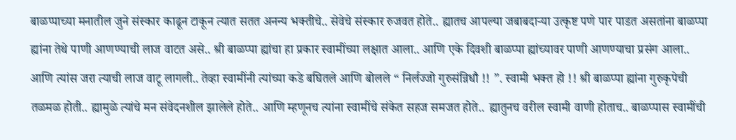बाळप्पाच्या मनातील जुने संस्कार काढून टाकून त्यात सतत अनन्य भक्तीचे.. सेवेचे संस्कार रुजवत होते.. ह्यातच आपल्या जबाबदाऱ्या उत्कृष्ट पणे पार पाडत असतांना बाळप्पा ह्यांना तेथे पाणी आणण्याची लाज वाटत असे.. श्री बाळप्पा ह्यांचा हा प्रकार स्वामींच्या लक्षात आला.. आणि एके दिवशी बाळप्पा ह्यांच्यावर पाणी आणण्याचा प्रसंग आला.. आणि त्यांस जरा त्याची लाज वाटू लागली.. तेव्हा स्वामींनी त्यांच्या कडे बघितले आणि बोलले “ निर्लज्जो गुरुसंन्निधौ !! ”. स्वामी भक्त हो !! श्री बाळप्पा ह्यांना गुरुकृपेची तळमळ होती.. ह्यामुळे त्यांचे मन संवेदनशील झालेले होते.. आणि म्हणूनच त्यांना स्वामींचे संकेत सहज समजत होते.. ह्यातुनच वरील स्वामी वाणी होताच.. बाळप्पास स्वामींची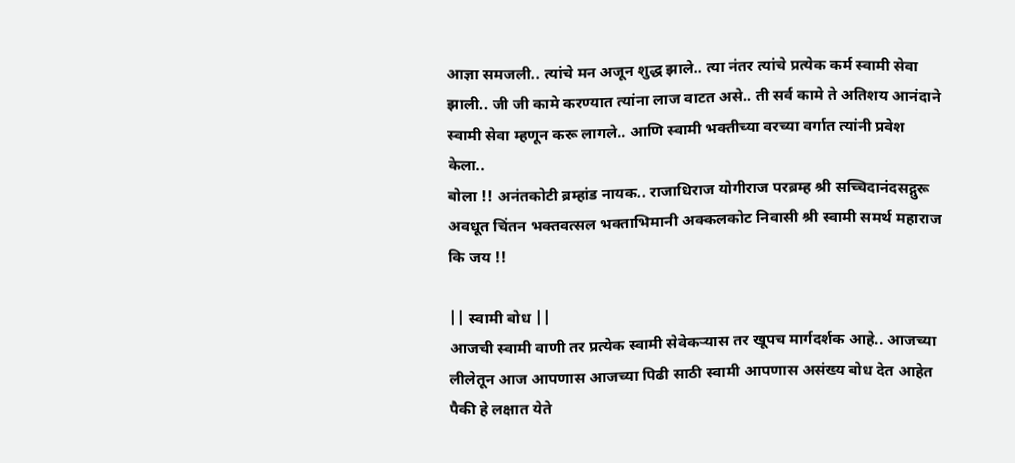आज्ञा समजली.. त्यांचे मन अजून शुद्ध झाले.. त्या नंतर त्यांचे प्रत्येक कर्म स्वामी सेवा झाली.. जी जी कामे करण्यात त्यांना लाज वाटत असे.. ती सर्व कामे ते अतिशय आनंदाने स्वामी सेवा म्हणून करू लागले.. आणि स्वामी भक्तीच्या वरच्या वर्गात त्यांनी प्रवेश केला..
बोला !! अनंतकोटी ब्रम्हांड नायक.. राजाधिराज योगीराज परब्रम्ह श्री सच्चिदानंदसद्गुरू अवधूत चिंतन भक्तवत्सल भक्ताभिमानी अक्कलकोट निवासी श्री स्वामी समर्थ महाराज कि जय !!

|| स्वामी बोध ||
आजची स्वामी वाणी तर प्रत्येक स्वामी सेवेकऱ्यास तर खूपच मार्गदर्शक आहे.. आजच्या लीलेतून आज आपणास आजच्या पिढी साठी स्वामी आपणास असंख्य बोध देत आहेत पैकी हे लक्षात येते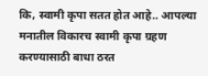कि, स्वामी कृपा सतत होत आहे.. आपल्या मनातील विकारच स्वामी कृपा ग्रहण करण्यासाठी बाधा ठरत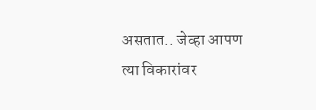असतात.. जेव्हा आपण त्या विकारांवर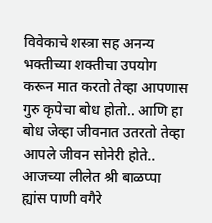विवेकाचे शस्त्रा सह अनन्य भक्तीच्या शक्तीचा उपयोग करून मात करतो तेव्हा आपणास गुरु कृपेचा बोध होतो.. आणि हा बोध जेव्हा जीवनात उतरतो तेव्हा आपले जीवन सोनेरी होते.. आजच्या लीलेत श्री बाळप्पा ह्यांस पाणी वगैरे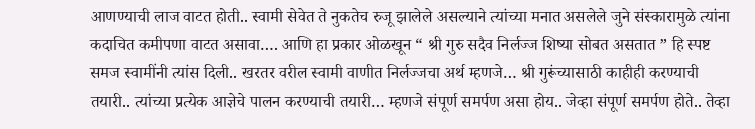आणण्याची लाज वाटत होती.. स्वामी सेवेत ते नुकतेच रुजू झालेले असल्याने त्यांच्या मनात असलेले जुने संस्कारामुळे त्यांना कदाचित कमीपणा वाटत असावा…. आणि हा प्रकार ओळखून “ श्री गुरु सदैव निर्लज्ज शिष्या सोबत असतात ” हि स्पष्ट समज स्वामींनी त्यांस दिली.. खरतर वरील स्वामी वाणीत निर्लज्जचा अर्थ म्हणजे… श्री गुरूंच्यासाठी काहीही करण्याची तयारी.. त्यांच्या प्रत्येक आज्ञेचे पालन करण्याची तयारी… म्हणजे संपूर्ण समर्पण असा होय.. जेव्हा संपूर्ण समर्पण होते.. तेव्हा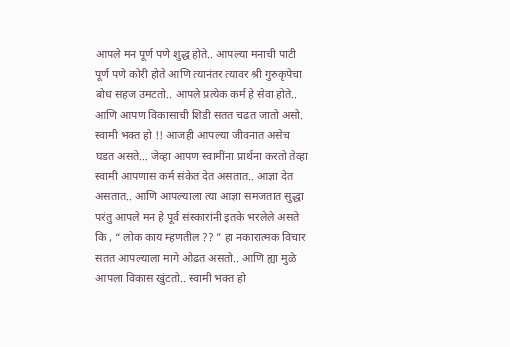आपले मन पूर्ण पणे शुद्ध होते.. आपल्या मनाची पाटी पूर्ण पणे कोरी होते आणि त्यानंतर त्यावर श्री गुरुकृपेचा बोध सहज उमटतो.. आपले प्रत्येक कर्म हे सेवा होते.. आणि आपण विकासाची शिडी सतत चढत जातो असो. स्वामी भक्त हो !! आजही आपल्या जीवनात असेच घडत असते… जेव्हा आपण स्वामींना प्रार्थना करतो तेव्हा स्वामी आपणास कर्म संकेत देत असतात.. आज्ञा देत असतात.. आणि आपल्याला त्या आज्ञा समजतात सुद्धा परंतु आपले मन हे पूर्व संस्कारांनी इतके भरलेले असते कि , “ लोक काय म्हणतील ?? ” हा नकारात्मक विचार सतत आपल्याला मागे ओढत असतो.. आणि ह्या मुळे आपला विकास खुंटतो.. स्वामी भक्त हो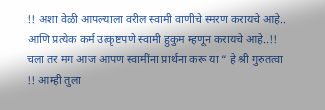!! अशा वेळी आपल्याला वरील स्वामी वाणीचे स्मरण करायचे आहे.. आणि प्रत्येक कर्म उत्कृष्टपणे स्वामी हुकुम म्हणून करायचे आहे..!! चला तर मग आज आपण स्वामींना प्रार्थना करू या “ हे श्री गुरुतत्वा !! आम्ही तुला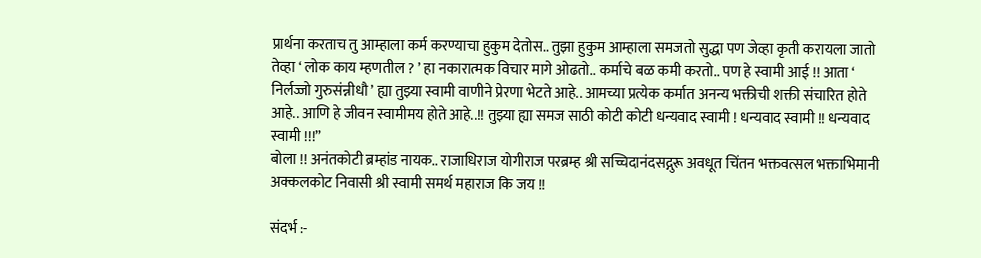प्रार्थना करताच तु आम्हाला कर्म करण्याचा हुकुम देतोस.. तुझा हुकुम आम्हाला समजतो सुद्धा पण जेव्हा कृती करायला जातो तेव्हा ‘ लोक काय म्हणतील ? ’ हा नकारात्मक विचार मागे ओढतो.. कर्माचे बळ कमी करतो.. पण हे स्वामी आई !! आता ‘ निर्लज्जो गुरुसंन्नीधौ ’ ह्या तुझ्या स्वामी वाणीने प्रेरणा भेटते आहे.. आमच्या प्रत्येक कर्मात अनन्य भक्तीची शक्ती संचारित होते आहे.. आणि हे जीवन स्वामीमय होते आहे..!! तुझ्या ह्या समज साठी कोटी कोटी धन्यवाद स्वामी ! धन्यवाद स्वामी !! धन्यवाद स्वामी !!!”
बोला !! अनंतकोटी ब्रम्हांड नायक.. राजाधिराज योगीराज परब्रम्ह श्री सच्चिदानंदसद्गुरू अवधूत चिंतन भक्तवत्सल भक्ताभिमानी अक्कलकोट निवासी श्री स्वामी समर्थ महाराज कि जय !!

संदर्भ :-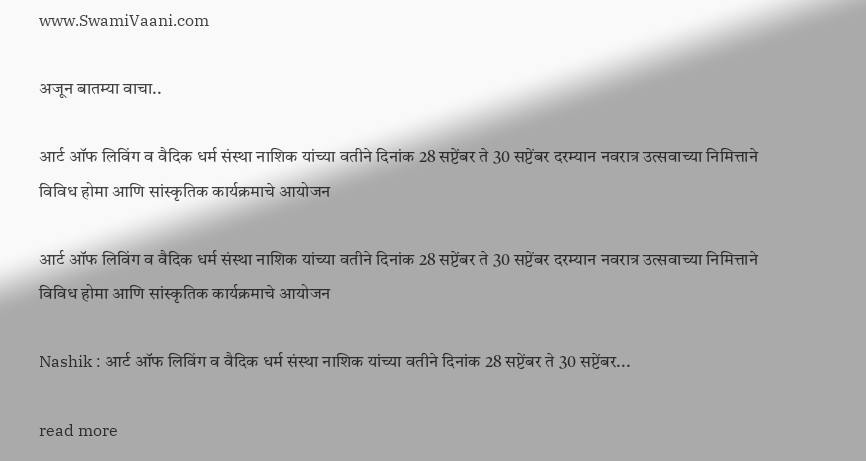www.SwamiVaani.com

अजून बातम्या वाचा..

आर्ट ऑफ लिविंग व वैदिक धर्म संस्था नाशिक यांच्या वतीने दिनांक 28 सप्टेंबर ते 30 सप्टेंबर दरम्यान नवरात्र उत्सवाच्या निमित्ताने विविध होमा आणि सांस्कृतिक कार्यक्रमाचे आयोजन

आर्ट ऑफ लिविंग व वैदिक धर्म संस्था नाशिक यांच्या वतीने दिनांक 28 सप्टेंबर ते 30 सप्टेंबर दरम्यान नवरात्र उत्सवाच्या निमित्ताने विविध होमा आणि सांस्कृतिक कार्यक्रमाचे आयोजन

Nashik : आर्ट ऑफ लिविंग व वैदिक धर्म संस्था नाशिक यांच्या वतीने दिनांक 28 सप्टेंबर ते 30 सप्टेंबर...

read more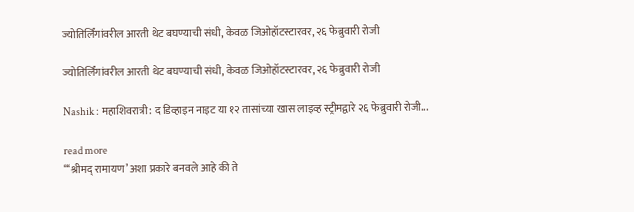ज्योतिर्लिंगांवरील आरती थेट बघण्याची संधी, केवळ जिओहॉटस्टारवर, २६ फेब्रुवारी रोजी

ज्योतिर्लिंगांवरील आरती थेट बघण्याची संधी, केवळ जिओहॉटस्टारवर, २६ फेब्रुवारी रोजी

Nashik : महाशिवरात्री: द डिव्हाइन नाइट या १२ तासांच्या खास लाइव्ह स्ट्रीमद्वारे २६ फेब्रुवारी रोजी...

read more
“‘श्रीमद् रामायण’ अशा प्रकारे बनवले आहे की ते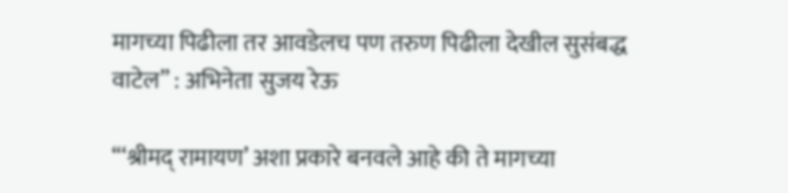मागच्या पिढीला तर आवडेलच पण तरुण पिढीला देखील सुसंबद्ध वाटेल” : अभिनेता सुजय रेऊ

“‘श्रीमद् रामायण’ अशा प्रकारे बनवले आहे की ते मागच्या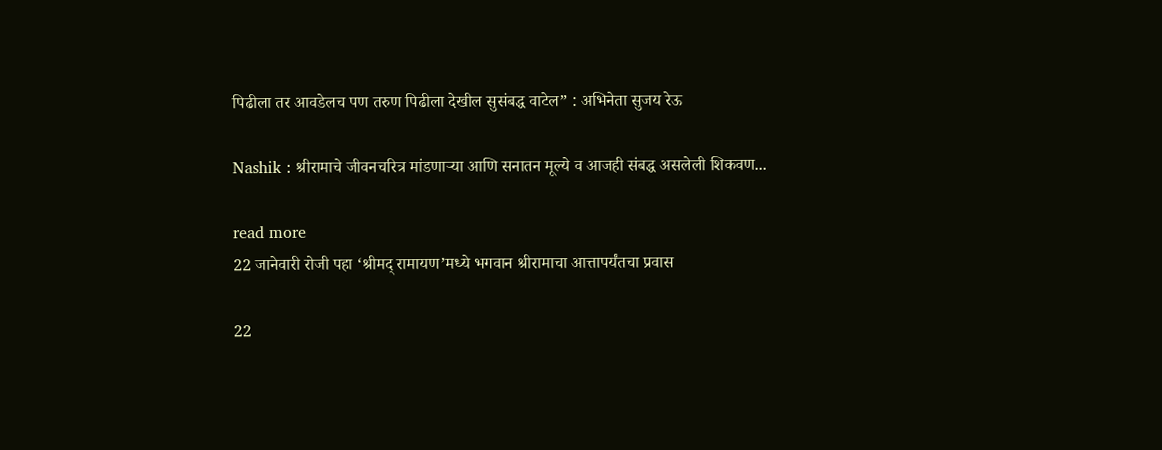पिढीला तर आवडेलच पण तरुण पिढीला देखील सुसंबद्ध वाटेल” : अभिनेता सुजय रेऊ

Nashik : श्रीरामाचे जीवनचरित्र मांडणाऱ्या आणि सनातन मूल्ये व आजही संबद्ध असलेली शिकवण...

read more
22 जानेवारी रोजी पहा ‘श्रीमद् रामायण’मध्ये भगवान श्रीरामाचा आत्तापर्यंतचा प्रवास

22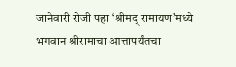जानेवारी रोजी पहा ‘श्रीमद् रामायण’मध्ये भगवान श्रीरामाचा आत्तापर्यंतचा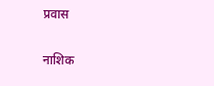प्रवास

नाशिक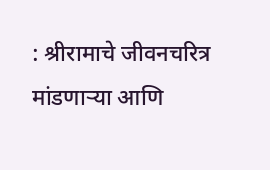: श्रीरामाचे जीवनचरित्र मांडणाऱ्या आणि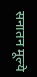सनातन मूल्ये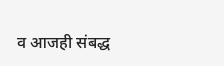व आजही संबद्ध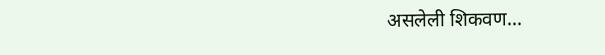असलेली शिकवण...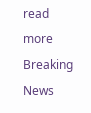read more
Breaking News